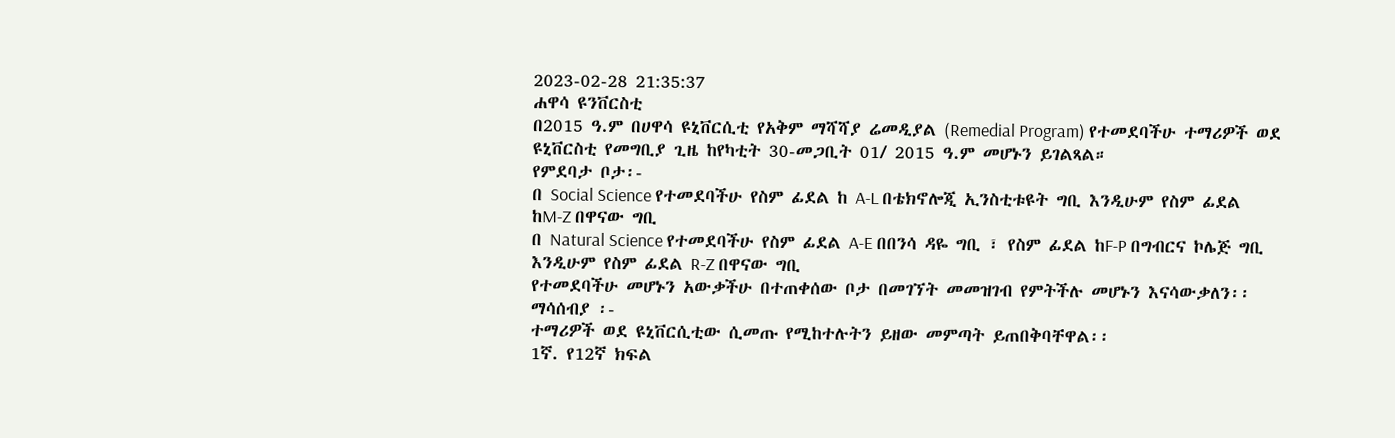2023-02-28 21:35:37
ሐዋሳ ዩንቨርስቲ
በ2015 ዓ.ም በሀዋሳ ዩኒቨርሲቲ የአቅም ማሻሻያ ሬመዲያል (Remedial Program) የተመደባችሁ ተማሪዎች ወደ ዩኒቨርስቲ የመግቢያ ጊዜ ከየካቲት 30-መጋቢት 01/ 2015 ዓ.ም መሆኑን ይገልጻል።
የምደባታ ቦታ፡-
በ Social Science የተመደባችሁ የስም ፊደል ከ A-L በቴክኖሎጂ ኢንስቲቱዩት ግቢ እንዲሁም የስም ፊደል ከM-Z በዋናው ግቢ
በ Natural Science የተመደባችሁ የስም ፊደል A-E በበንሳ ዳዬ ግቢ ፣ የስም ፊደል ከF-P በግብርና ኮሌጅ ግቢ እንዲሁም የስም ፊደል R-Z በዋናው ግቢ
የተመደባችሁ መሆኑን አውቃችሁ በተጠቀሰው ቦታ በመገኘት መመዝገብ የምትችሉ መሆኑን እናሳውቃለን፡፡
ማሳሰብያ ፡-
ተማሪዎች ወደ ዩኒቨርሲቲው ሲመጡ የሚከተሉትን ይዘው መምጣት ይጠበቅባቸዋል፡፡
1ኛ. የ12ኛ ክፍል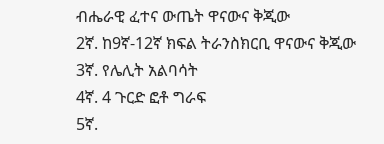ብሔራዊ ፈተና ውጤት ዋናውና ቅጂው
2ኛ. ከ9ኛ-12ኛ ክፍል ትራንስክርቢ ዋናውና ቅጂው
3ኛ. የሌሊት አልባሳት
4ኛ. 4 ጉርድ ፎቶ ግራፍ
5ኛ.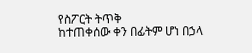የስፖርት ትጥቅ
ከተጠቀሰው ቀን በፊትም ሆነ በኃላ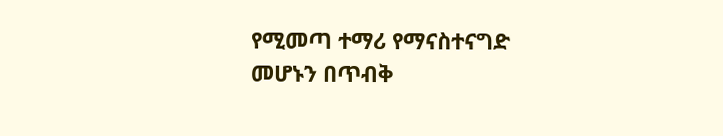የሚመጣ ተማሪ የማናስተናግድ መሆኑን በጥብቅ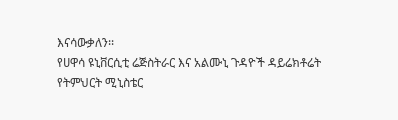እናሳውቃለን፡፡
የሀዋሳ ዩኒቨርሲቲ ሬጅስትራር እና አልሙኒ ጉዳዮች ዳይሬክቶሬት
የትምህርት ሚኒስቴር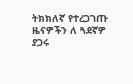ትክክለኛ የተረጋገጡ ዜናዎችን ለ ጓደኛዎ ያጋሩ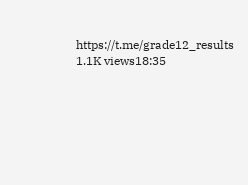https://t.me/grade12_results
1.1K views18:35